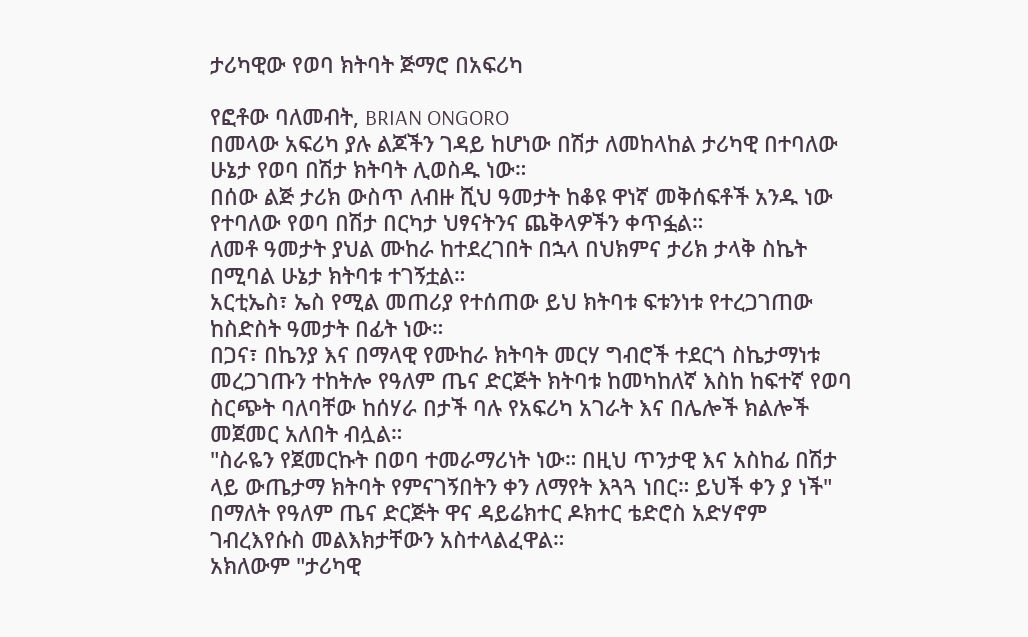ታሪካዊው የወባ ክትባት ጅማሮ በአፍሪካ

የፎቶው ባለመብት, BRIAN ONGORO
በመላው አፍሪካ ያሉ ልጆችን ገዳይ ከሆነው በሽታ ለመከላከል ታሪካዊ በተባለው ሁኔታ የወባ በሽታ ክትባት ሊወስዱ ነው።
በሰው ልጅ ታሪክ ውስጥ ለብዙ ሺህ ዓመታት ከቆዩ ዋነኛ መቅሰፍቶች አንዱ ነው የተባለው የወባ በሽታ በርካታ ህፃናትንና ጨቅላዎችን ቀጥፏል።
ለመቶ ዓመታት ያህል ሙከራ ከተደረገበት በኋላ በህክምና ታሪክ ታላቅ ስኬት በሚባል ሁኔታ ክትባቱ ተገኝቷል።
አርቲኤስ፣ ኤስ የሚል መጠሪያ የተሰጠው ይህ ክትባቱ ፍቱንነቱ የተረጋገጠው ከስድስት ዓመታት በፊት ነው።
በጋና፣ በኬንያ እና በማላዊ የሙከራ ክትባት መርሃ ግብሮች ተደርጎ ስኬታማነቱ መረጋገጡን ተከትሎ የዓለም ጤና ድርጅት ክትባቱ ከመካከለኛ እስከ ከፍተኛ የወባ ስርጭት ባለባቸው ከሰሃራ በታች ባሉ የአፍሪካ አገራት እና በሌሎች ክልሎች መጀመር አለበት ብሏል።
"ስራዬን የጀመርኩት በወባ ተመራማሪነት ነው። በዚህ ጥንታዊ እና አስከፊ በሽታ ላይ ውጤታማ ክትባት የምናገኝበትን ቀን ለማየት እጓጓ ነበር። ይህች ቀን ያ ነች" በማለት የዓለም ጤና ድርጅት ዋና ዳይሬክተር ዶክተር ቴድሮስ አድሃኖም ገብረእየሱስ መልእክታቸውን አስተላልፈዋል።
አክለውም "ታሪካዊ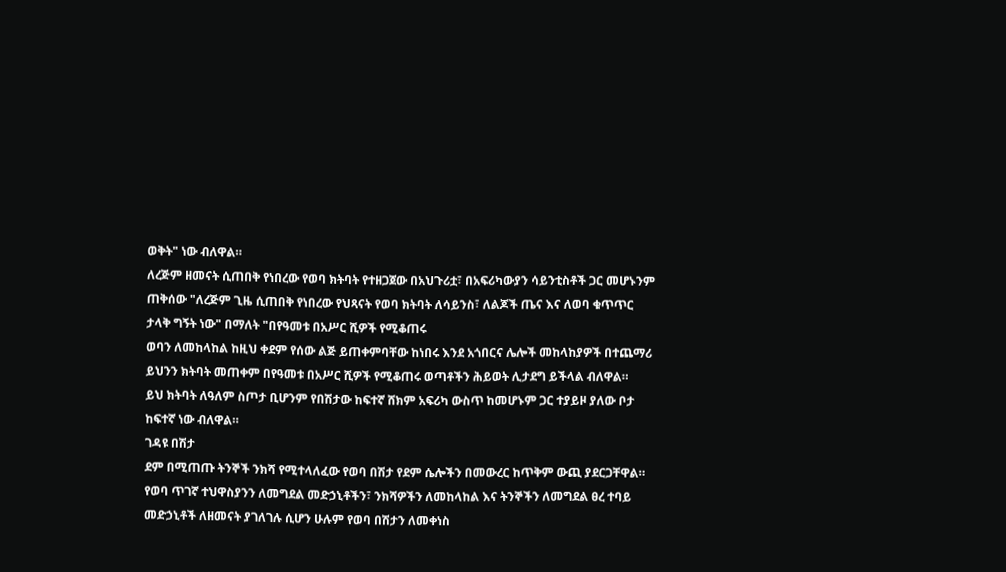ወቅት" ነው ብለዋል።
ለረጅም ዘመናት ሲጠበቅ የነበረው የወባ ክትባት የተዘጋጀው በአህጉሪቷ፣ በአፍሪካውያን ሳይንቲስቶች ጋር መሆኑንም ጠቅሰው "ለረጅም ጊዜ ሲጠበቅ የነበረው የህጻናት የወባ ክትባት ለሳይንስ፣ ለልጆች ጤና እና ለወባ ቁጥጥር ታላቅ ግኝት ነው" በማለት "በየዓመቱ በአሥር ሺዎች የሚቆጠሩ
ወባን ለመከላከል ከዚህ ቀደም የሰው ልጅ ይጠቀምባቸው ከነበሩ እንደ አጎበርና ሌሎች መከላከያዎች በተጨማሪ ይህንን ክትባት መጠቀም በየዓመቱ በአሥር ሺዎች የሚቆጠሩ ወጣቶችን ሕይወት ሊታደግ ይችላል ብለዋል።
ይህ ክትባት ለዓለም ስጦታ ቢሆንም የበሽታው ከፍተኛ ሸክም አፍሪካ ውስጥ ከመሆኑም ጋር ተያይዞ ያለው ቦታ ከፍተኛ ነው ብለዋል።
ገዳዩ በሽታ
ደም በሚጠጡ ትንኞች ንክሻ የሚተላለፈው የወባ በሽታ የደም ሴሎችን በመውረር ከጥቅም ውጪ ያደርጋቸዋል።
የወባ ጥገኛ ተህዋስያንን ለመግደል መድኃኒቶችን፣ ንክሻዎችን ለመከላከል እና ትንኞችን ለመግደል ፀረ ተባይ መድኃኒቶች ለዘመናት ያገለገሉ ሲሆን ሁሉም የወባ በሽታን ለመቀነስ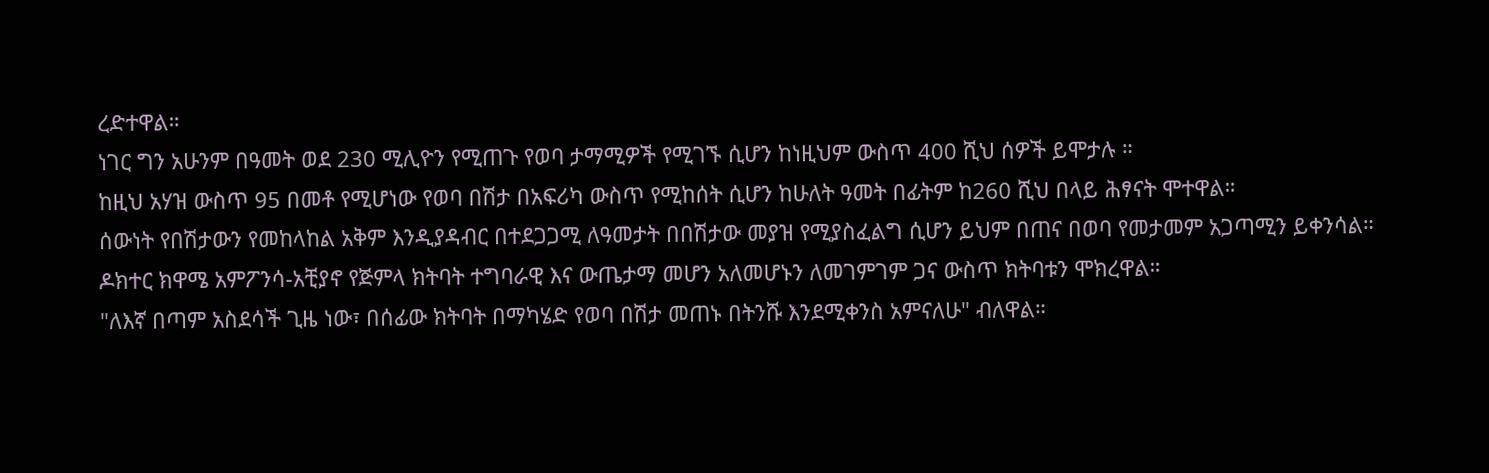ረድተዋል።
ነገር ግን አሁንም በዓመት ወደ 230 ሚሊዮን የሚጠጉ የወባ ታማሚዎች የሚገኙ ሲሆን ከነዚህም ውስጥ 400 ሺህ ሰዎች ይሞታሉ ።
ከዚህ አሃዝ ውስጥ 95 በመቶ የሚሆነው የወባ በሽታ በአፍሪካ ውስጥ የሚከሰት ሲሆን ከሁለት ዓመት በፊትም ከ260 ሺህ በላይ ሕፃናት ሞተዋል።
ሰውነት የበሽታውን የመከላከል አቅም እንዲያዳብር በተደጋጋሚ ለዓመታት በበሽታው መያዝ የሚያስፈልግ ሲሆን ይህም በጠና በወባ የመታመም አጋጣሚን ይቀንሳል።
ዶክተር ክዋሜ አምፖንሳ-አቺያኖ የጅምላ ክትባት ተግባራዊ እና ውጤታማ መሆን አለመሆኑን ለመገምገም ጋና ውስጥ ክትባቱን ሞክረዋል።
"ለእኛ በጣም አስደሳች ጊዜ ነው፣ በሰፊው ክትባት በማካሄድ የወባ በሽታ መጠኑ በትንሹ እንደሚቀንስ አምናለሁ" ብለዋል።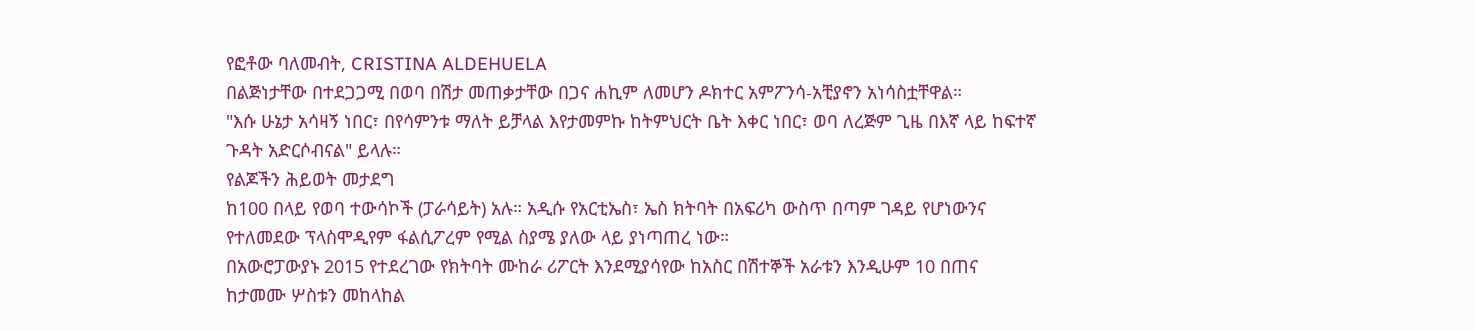የፎቶው ባለመብት, CRISTINA ALDEHUELA
በልጅነታቸው በተደጋጋሚ በወባ በሽታ መጠቃታቸው በጋና ሐኪም ለመሆን ዶክተር አምፖንሳ-አቺያኖን አነሳስቷቸዋል።
"እሱ ሁኔታ አሳዛኝ ነበር፣ በየሳምንቱ ማለት ይቻላል እየታመምኩ ከትምህርት ቤት እቀር ነበር፣ ወባ ለረጅም ጊዜ በእኛ ላይ ከፍተኛ ጉዳት አድርሶብናል" ይላሉ።
የልጆችን ሕይወት መታደግ
ከ100 በላይ የወባ ተውሳኮች (ፓራሳይት) አሉ። አዲሱ የአርቲኤስ፣ ኤስ ክትባት በአፍሪካ ውስጥ በጣም ገዳይ የሆነውንና የተለመደው ፕላስሞዲየም ፋልሲፖረም የሚል ስያሜ ያለው ላይ ያነጣጠረ ነው።
በአውሮፓውያኑ 2015 የተደረገው የክትባት ሙከራ ሪፖርት እንደሚያሳየው ከአስር በሽተኞች አራቱን እንዲሁም 10 በጠና ከታመሙ ሦስቱን መከላከል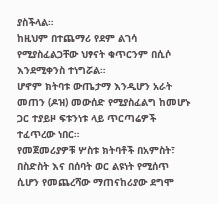ያስችላል።
ከዚህም በተጨማሪ የደም ልገሳ የሚያስፈልጋቸው ህፃናት ቁጥርንም በሲሶ እንደሚቀንስ ተነግሯል።
ሆኖም ክትባቱ ውጤታማ እንዲሆን አራት መጠን (ዶዝ) መውሰድ የሚያስፈልግ ከመሆኑ ጋር ተያይዞ ፍቱንነቱ ላይ ጥርጣሬዎች ተፈጥረው ነበር።
የመጀመሪያዎቹ ሦስቱ ክትባቶች በአምስት፣ በስድስት እና በሰባት ወር ልዩነት የሚሰጥ ሲሆን የመጨረሻው ማጠናከሪያው ደግሞ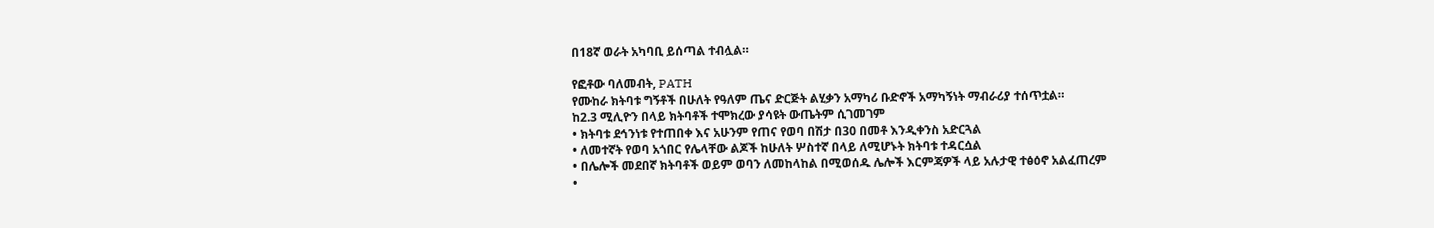በ18ኛ ወራት አካባቢ ይሰጣል ተብሏል።

የፎቶው ባለመብት, PATH
የሙከራ ክትባቱ ግኝቶች በሁለት የዓለም ጤና ድርጅት ልሂቃን አማካሪ ቡድኖች አማካኝነት ማብራሪያ ተሰጥቷል።
ከ2.3 ሚሊዮን በላይ ክትባቶች ተሞክረው ያሳዩት ውጤትም ሲገመገም
• ክትባቱ ደኅንነቱ የተጠበቀ እና አሁንም የጠና የወባ በሽታ በ30 በመቶ እንዲቀንስ አድርጓል
• ለመተኛት የወባ አጎበር የሌላቸው ልጆች ከሁለት ሦስተኛ በላይ ለሚሆኑት ክትባቱ ተዳርሷል
• በሌሎች መደበኛ ክትባቶች ወይም ወባን ለመከላከል በሚወሰዱ ሌሎች እርምጃዎች ላይ አሉታዊ ተፅዕኖ አልፈጠረም
•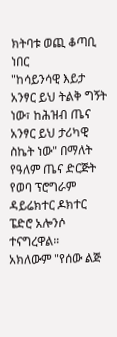ክትባቱ ወጪ ቆጣቢ ነበር
"ከሳይንሳዊ እይታ አንፃር ይህ ትልቅ ግኝት ነው፣ ከሕዝብ ጤና አንፃር ይህ ታሪካዊ ስኬት ነው" በማለት የዓለም ጤና ድርጅት የወባ ፕሮግራም ዳይሬክተር ዶክተር ፔድሮ አሎንሶ ተናግረዋል።
አክለውም "የሰው ልጅ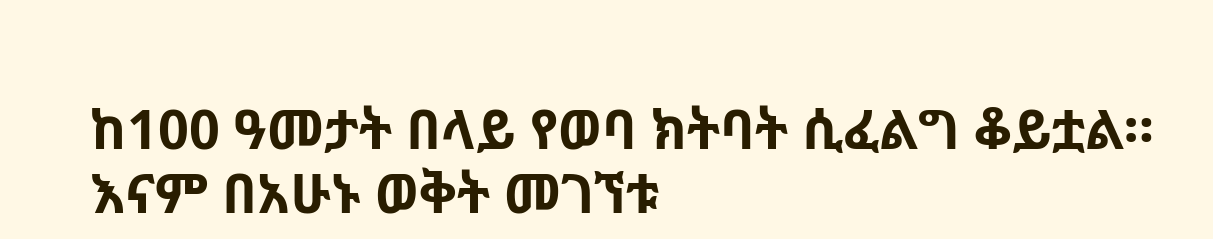ከ100 ዓመታት በላይ የወባ ክትባት ሲፈልግ ቆይቷል። እናም በአሁኑ ወቅት መገኘቱ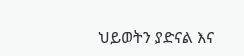ህይወትን ያድናል እና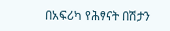በአፍሪካ የሕፃናት በሽታን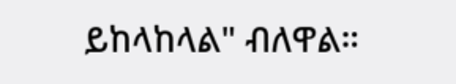ይከላከላል" ብለዋል።